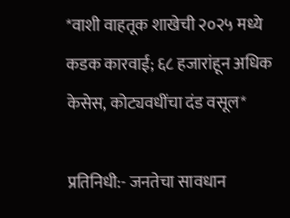*वाशी वाहतूक शाखेची २०२५ मध्ये कडक कारवाई; ६८ हजारांहून अधिक केसेस, कोट्यवधींचा दंड वसूल*

प्रतिनिधी:- जनतेचा सावधान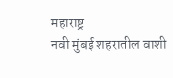महाराष्ट्र
नवी मुंबई शहरातील वाशी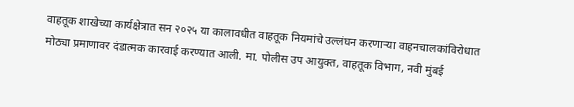वाहतूक शाखेच्या कार्यक्षेत्रात सन २०२५ या कालावधीत वाहतूक नियमांचे उल्लंघन करणाऱ्या वाहनचालकांविरोधात मोठ्या प्रमाणावर दंडात्मक कारवाई करण्यात आली. मा. पोलीस उप आयुक्त, वाहतूक विभाग, नवी मुंबई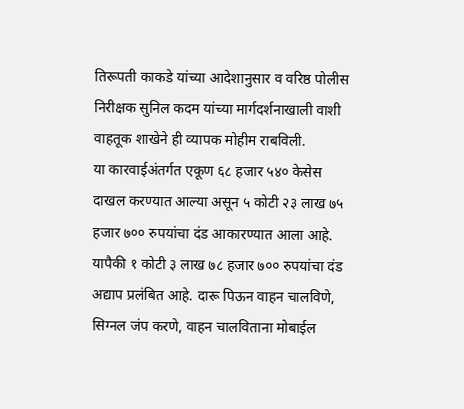तिरूपती काकडे यांच्या आदेशानुसार व वरिष्ठ पोलीस निरीक्षक सुनिल कदम यांच्या मार्गदर्शनाखाली वाशी वाहतूक शाखेने ही व्यापक मोहीम राबविली.
या कारवाईअंतर्गत एकूण ६८ हजार ५४० केसेस दाखल करण्यात आल्या असून ५ कोटी २३ लाख ७५ हजार ७०० रुपयांचा दंड आकारण्यात आला आहे. यापैकी १ कोटी ३ लाख ७८ हजार ७०० रुपयांचा दंड अद्याप प्रलंबित आहे. दारू पिऊन वाहन चालविणे, सिग्नल जंप करणे, वाहन चालविताना मोबाईल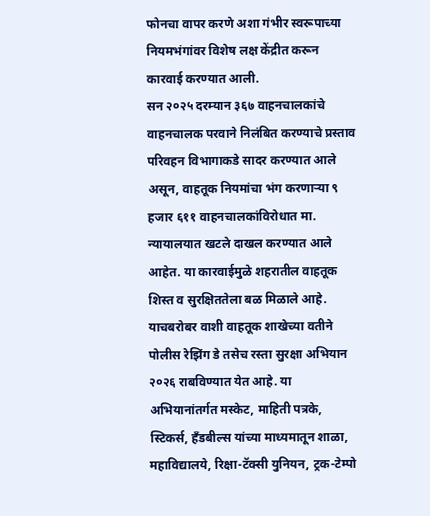फोनचा वापर करणे अशा गंभीर स्वरूपाच्या नियमभंगांवर विशेष लक्ष केंद्रीत करून कारवाई करण्यात आली.
सन २०२५ दरम्यान ३६७ वाहनचालकांचे वाहनचालक परवाने निलंबित करण्याचे प्रस्ताव परिवहन विभागाकडे सादर करण्यात आले असून, वाहतूक नियमांचा भंग करणाऱ्या ९ हजार ६११ वाहनचालकांविरोधात मा. न्यायालयात खटले दाखल करण्यात आले आहेत. या कारवाईमुळे शहरातील वाहतूक शिस्त व सुरक्षिततेला बळ मिळाले आहे.
याचबरोबर वाशी वाहतूक शाखेच्या वतीने पोलीस रेझिंग डे तसेच रस्ता सुरक्षा अभियान २०२६ राबविण्यात येत आहे. या अभियानांतर्गत मस्केट, माहिती पत्रके, स्टिकर्स, हँडबील्स यांच्या माध्यमातून शाळा, महाविद्यालये, रिक्षा-टॅक्सी युनियन, ट्रक-टेम्पो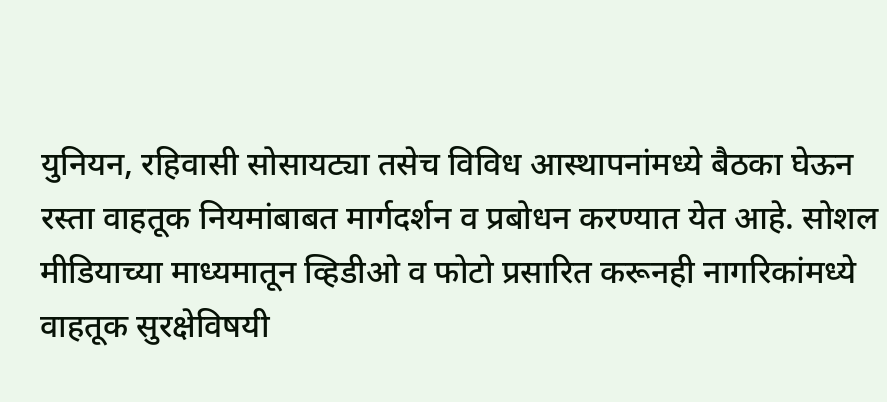युनियन, रहिवासी सोसायट्या तसेच विविध आस्थापनांमध्ये बैठका घेऊन रस्ता वाहतूक नियमांबाबत मार्गदर्शन व प्रबोधन करण्यात येत आहे. सोशल मीडियाच्या माध्यमातून व्हिडीओ व फोटो प्रसारित करूनही नागरिकांमध्ये वाहतूक सुरक्षेविषयी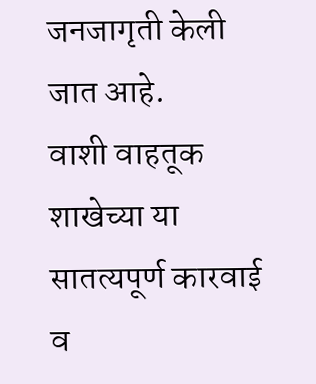जनजागृती केली जात आहे.
वाशी वाहतूक शाखेच्या या सातत्यपूर्ण कारवाई व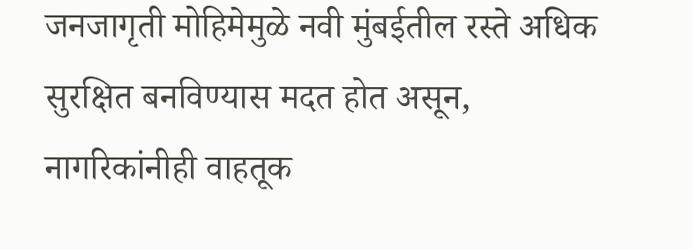जनजागृती मोहिमेमुळे नवी मुंबईतील रस्ते अधिक सुरक्षित बनविण्यास मदत होत असून, नागरिकांनीही वाहतूक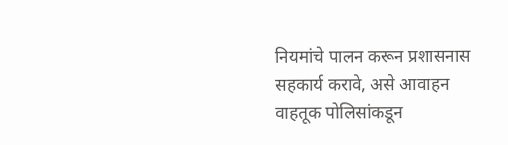नियमांचे पालन करून प्रशासनास सहकार्य करावे, असे आवाहन वाहतूक पोलिसांकडून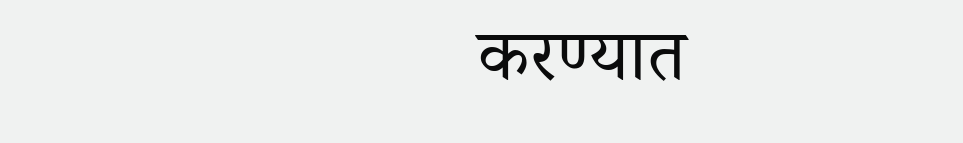करण्यात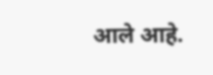आले आहे.